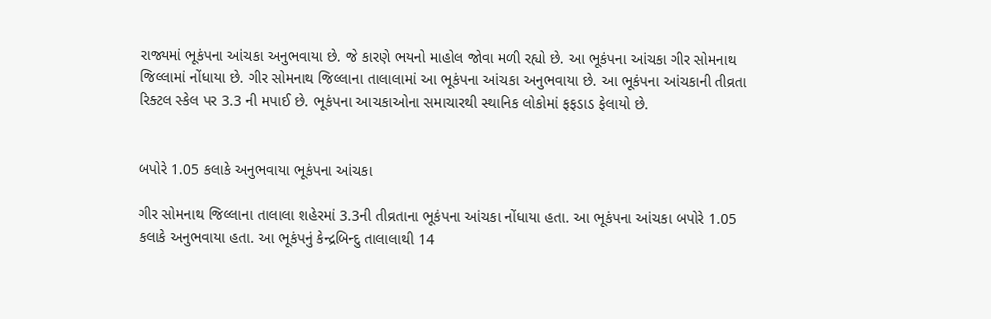રાજ્યમાં ભૂકંપના આંચકા અનુભવાયા છે. જે કારણે ભયનો માહોલ જોવા મળી રહ્યો છે. આ ભૂકંપના આંચકા ગીર સોમનાથ જિલ્લામાં નોંધાયા છે. ગીર સોમનાથ જિલ્લાના તાલાલામાં આ ભૂકંપના આંચકા અનુભવાયા છે. આ ભૂકંપના આંચકાની તીવ્રતા રિક્ટલ સ્કેલ પર 3.3 ની મપાઈ છે. ભૂકંપના આચકાઓના સમાચારથી સ્થાનિક લોકોમાં ફફડાડ ફેલાયો છે.


બપોરે 1.05 કલાકે અનુભવાયા ભૂકંપના આંચકા

ગીર સોમનાથ જિલ્લાના તાલાલા શહેરમાં 3.3ની તીવ્રતાના ભૂકંપના આંચકા નોંધાયા હતા. આ ભૂકંપના આંચકા બપોરે 1.05 કલાકે અનુભવાયા હતા. આ ભૂકંપનું કેન્દ્રબિન્દુ તાલાલાથી 14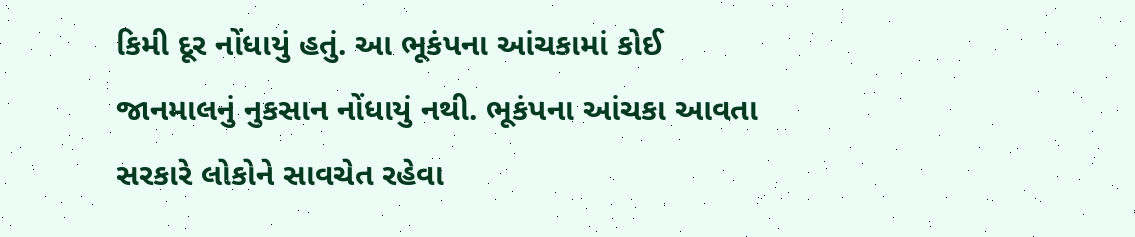કિમી દૂર નોંધાયું હતું. આ ભૂકંપના આંચકામાં કોઈ જાનમાલનું નુકસાન નોંધાયું નથી. ભૂકંપના આંચકા આવતા સરકારે લોકોને સાવચેત રહેવા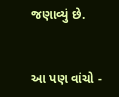જણાવ્યું છે.


આ પણ વાંચો -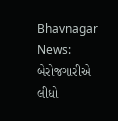Bhavnagar News: બેરોજગારીએ લીધો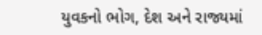યુવકનો ભોગ, દેશ અને રાજ્યમાં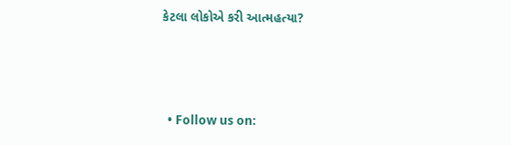કેટલા લોકોએ કરી આત્મહત્યા?



  • Follow us on: